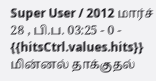Super User / 2012 மார்ச் 28 , பி.ப. 03:25 - 0 - {{hitsCtrl.values.hits}}
மின்னல் தாக்குதல்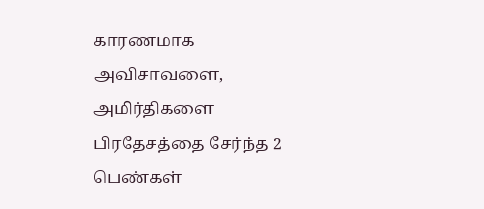காரணமாக அவிசாவளை, அமிர்திகளை பிரதேசத்தை சேர்ந்த 2 பெண்கள்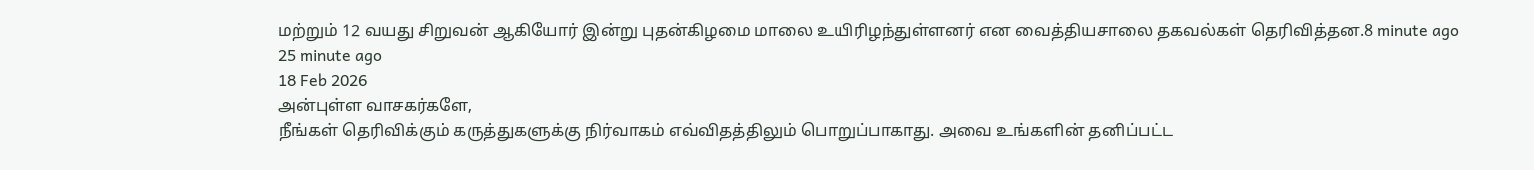மற்றும் 12 வயது சிறுவன் ஆகியோர் இன்று புதன்கிழமை மாலை உயிரிழந்துள்ளனர் என வைத்தியசாலை தகவல்கள் தெரிவித்தன.8 minute ago
25 minute ago
18 Feb 2026
அன்புள்ள வாசகர்களே,
நீங்கள் தெரிவிக்கும் கருத்துகளுக்கு நிர்வாகம் எவ்விதத்திலும் பொறுப்பாகாது. அவை உங்களின் தனிப்பட்ட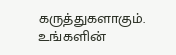கருத்துகளாகும். உங்களின்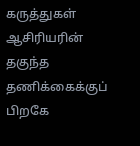கருத்துகள் ஆசிரியரின் தகுந்த தணிக்கைக்குப் பிறகே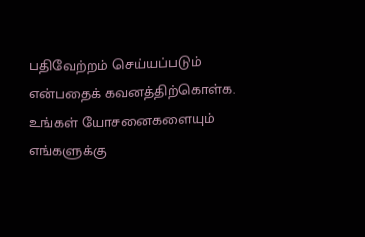பதிவேற்றம் செய்யப்படும் என்பதைக் கவனத்திற்கொள்க. உங்கள் யோசனைகளையும் எங்களுக்கு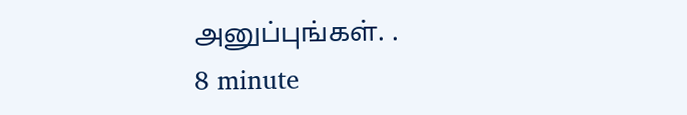அனுப்புங்கள். .
8 minute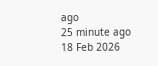ago
25 minute ago
18 Feb 2026